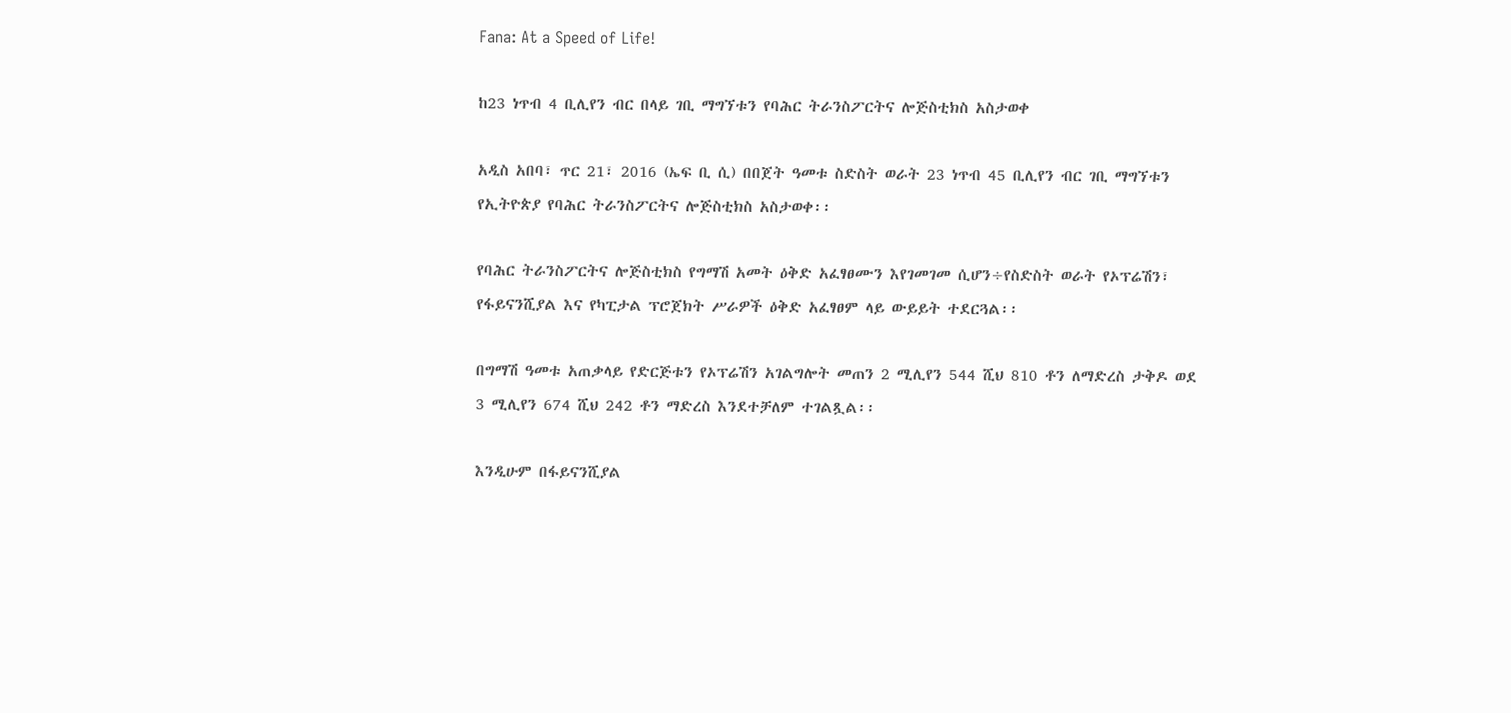Fana: At a Speed of Life!

ከ23 ነጥብ 4 ቢሊየን ብር በላይ ገቢ ማግኘቱን የባሕር ትራንስፖርትና ሎጅስቲክስ አስታወቀ

አዲስ አበባ፣ ጥር 21፣ 2016 (ኤፍ ቢ ሲ) በበጀት ዓመቱ ስድስት ወራት 23 ነጥብ 45 ቢሊየን ብር ገቢ ማግኘቱን የኢትዮጵያ የባሕር ትራንስፖርትና ሎጅስቲክስ አስታወቀ፡፡

የባሕር ትራንስፖርትና ሎጅስቲክስ የግማሽ አመት ዕቅድ አፈፃፀሙን እየገመገመ ሲሆን÷የስድስት ወራት የኦፕሬሽን፣ የፋይናንሺያል እና የካፒታል ፕሮጀክት ሥራዎች ዕቅድ አፈፃፀም ላይ ውይይት ተደርጓል፡፡

በግማሽ ዓመቱ አጠቃላይ የድርጅቱን የኦፕሬሽን አገልግሎት መጠን 2 ሚሊየን 544 ሺህ 810 ቶን ለማድረስ ታቅዶ ወደ 3 ሚሊየን 674 ሺህ 242 ቶን ማድረስ እንደተቻለም ተገልጿል፡፡

እንዲሁም በፋይናንሺያል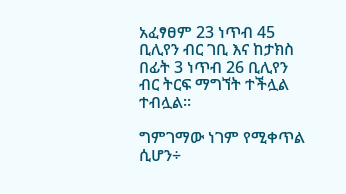አፈፃፀም 23 ነጥብ 45 ቢሊየን ብር ገቢ እና ከታክስ በፊት 3 ነጥብ 26 ቢሊየን ብር ትርፍ ማግኘት ተችሏል ተብሏል፡፡

ግምገማው ነገም የሚቀጥል ሲሆን÷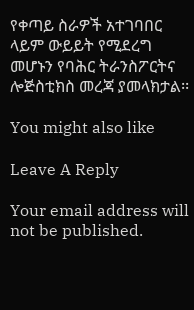የቀጣይ ስራዎች አተገባበር ላይም ውይይት የሚደረግ መሆኑን የባሕር ትራንስፖርትና ሎጅስቲክስ መረጃ ያመላክታል፡፡

You might also like

Leave A Reply

Your email address will not be published.